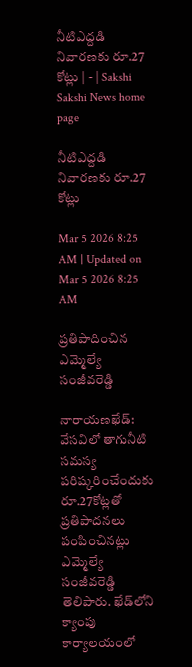నీటిఎద్దడి నివారణకు రూ.27 కోట్లు | - | Sakshi
Sakshi News home page

నీటిఎద్దడి నివారణకు రూ.27 కోట్లు

Mar 5 2026 8:25 AM | Updated on Mar 5 2026 8:25 AM

ప్రతిపాదించిన ఎమ్మెల్యే సంజీవరెడ్డి

నారాయణఖేడ్‌: వేసవిలో తాగునీటి సమస్య పరిష్కరించేందుకు రూ.27కోట్లతో ప్రతిపాదనలు పంపించినట్లు ఎమ్మెల్యే సంజీవరెడ్డి తెలిపారు. ఖేడ్‌లోని క్యాంపు కార్యాలయంలో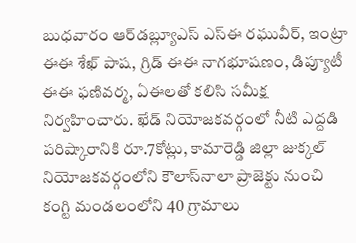బుధవారం ఆర్‌డబ్ల్యూఎస్‌ ఎస్‌ఈ రఘువీర్‌, ఇంట్రా ఈఈ శేఖ్‌ పాష, గ్రిడ్‌ ఈఈ నాగభూషణం, డిప్యూటీ ఈఈ ఫణివర్మ, ఏఈలతో కలిసి సమీక్ష నిర్వహించారు. ఖేడ్‌ నియోజకవర్గంలో నీటి ఎద్దడి పరిష్కారానికి రూ.7కోట్లు, కామారెడ్డి జిల్లా జుక్కల్‌ నియోజకవర్గంలోని కౌలాస్‌నాలా ప్రాజెక్టు నుంచి కంగ్టి మండలంలోని 40 గ్రామాలు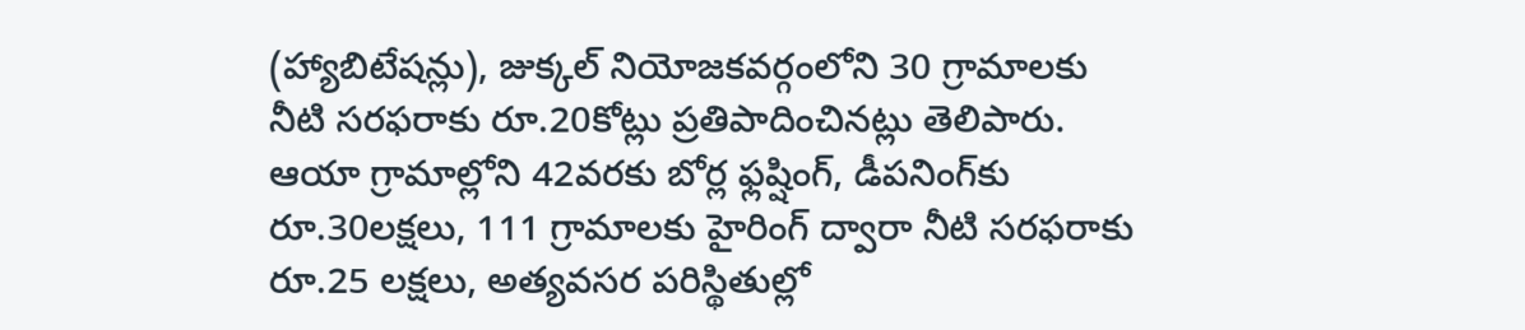(హ్యాబిటేషన్లు), జుక్కల్‌ నియోజకవర్గంలోని 30 గ్రామాలకు నీటి సరఫరాకు రూ.20కోట్లు ప్రతిపాదించినట్లు తెలిపారు. ఆయా గ్రామాల్లోని 42వరకు బోర్ల ఫ్లష్షింగ్‌, డీపనింగ్‌కు రూ.30లక్షలు, 111 గ్రామాలకు హైరింగ్‌ ద్వారా నీటి సరఫరాకు రూ.25 లక్షలు, అత్యవసర పరిస్థితుల్లో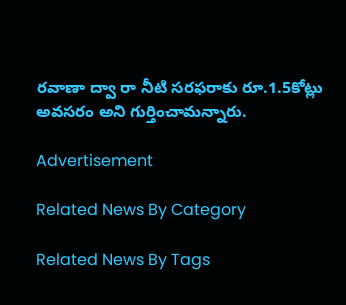రవాణా ద్వా రా నీటి సరఫరాకు రూ.1.5కోట్లు అవసరం అని గుర్తించామన్నారు.

Advertisement

Related News By Category

Related News By Tags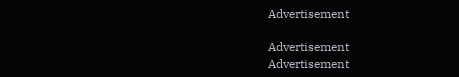Advertisement

Advertisement
Advertisement